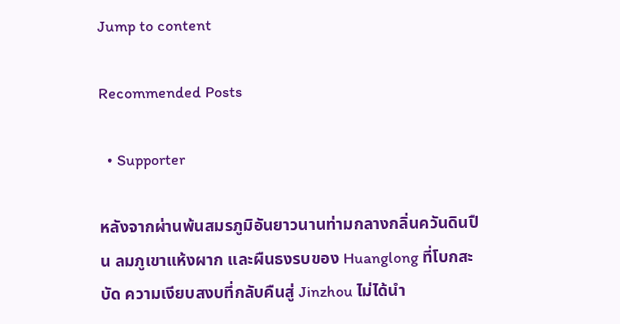Jump to content

Recommended Posts

  • Supporter

หลังจากผ่านพ้นสมรภูมิอันยาวนานท่ามกลางกลิ่นควันดินปืน ลมภูเขาแห้งผาก และผืนธงรบของ Huanglong ที่โบกสะบัด ความเงียบสงบที่กลับคืนสู่ Jinzhou ไม่ได้นำ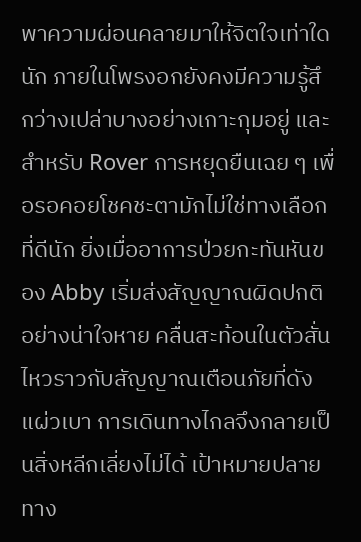พาความผ่อนคลายมาให้จิตใจเท่าใดนัก ภายในโพรงอกยังคงมีความรู้สึกว่างเปล่าบางอย่างเกาะกุมอยู่ และสำหรับ Rover การหยุดยืนเฉย ๆ เพื่อรอคอยโชคชะตามักไม่ใช่ทางเลือกที่ดีนัก ยิ่งเมื่ออาการป่วยกะทันหันของ Abby เริ่มส่งสัญญาณผิดปกติอย่างน่าใจหาย คลื่นสะท้อนในตัวสั่นไหวราวกับสัญญาณเตือนภัยที่ดังแผ่วเบา การเดินทางไกลจึงกลายเป็นสิ่งหลีกเลี่ยงไม่ได้ เป้าหมายปลายทาง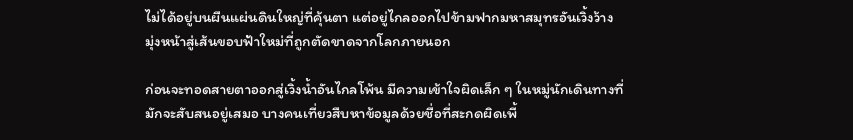ไม่ได้อยู่บนผืนแผ่นดินใหญ่ที่คุ้นตา แต่อยู่ไกลออกไปข้ามฟากมหาสมุทรอันเวิ้งว้าง มุ่งหน้าสู่เส้นขอบฟ้าใหม่ที่ถูกตัดขาดจากโลกภายนอก

ก่อนจะทอดสายตาออกสู่เวิ้งน้ำอันไกลโพ้น มีความเข้าใจผิดเล็ก ๆ ในหมู่นักเดินทางที่มักจะสับสนอยู่เสมอ บางคนเที่ยวสืบหาข้อมูลด้วยชื่อที่สะกดผิดเพี้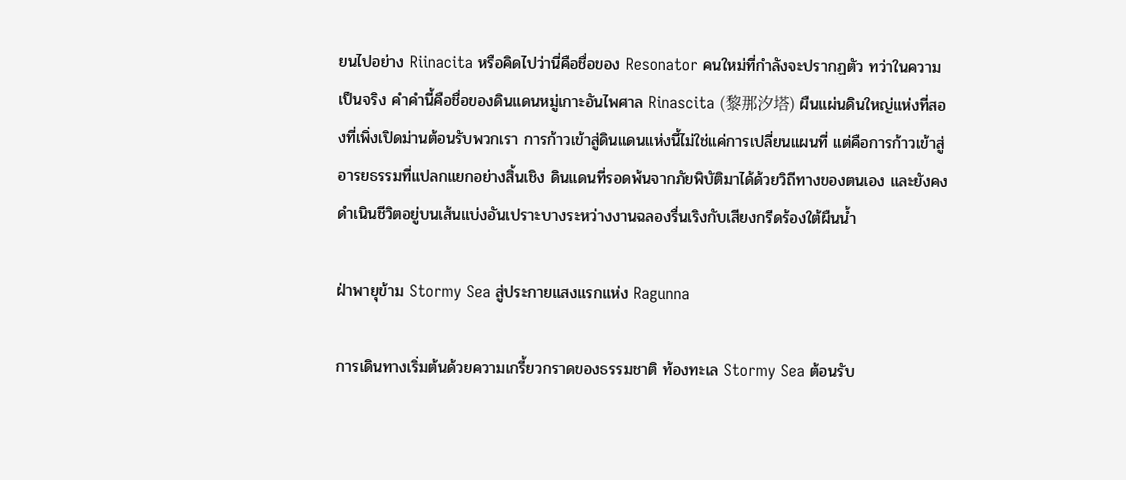ยนไปอย่าง Riinacita หรือคิดไปว่านี่คือชื่อของ Resonator คนใหม่ที่กำลังจะปรากฏตัว ทว่าในความเป็นจริง คำคำนี้คือชื่อของดินแดนหมู่เกาะอันไพศาล Rinascita (黎那汐塔) ผืนแผ่นดินใหญ่แห่งที่สองที่เพิ่งเปิดม่านต้อนรับพวกเรา การก้าวเข้าสู่ดินแดนแห่งนี้ไม่ใช่แค่การเปลี่ยนแผนที่ แต่คือการก้าวเข้าสู่อารยธรรมที่แปลกแยกอย่างสิ้นเชิง ดินแดนที่รอดพ้นจากภัยพิบัติมาได้ด้วยวิถีทางของตนเอง และยังคงดำเนินชีวิตอยู่บนเส้นแบ่งอันเปราะบางระหว่างงานฉลองรื่นเริงกับเสียงกรีดร้องใต้ผืนน้ำ

ฝ่าพายุข้าม Stormy Sea สู่ประกายแสงแรกแห่ง Ragunna

การเดินทางเริ่มต้นด้วยความเกรี้ยวกราดของธรรมชาติ ท้องทะเล Stormy Sea ต้อนรับ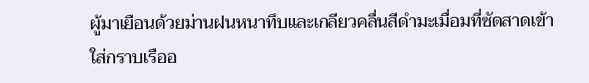ผู้มาเยือนด้วยม่านฝนหนาทึบและเกลียวคลื่นสีดำมะเมื่อมที่ซัดสาดเข้าใส่กราบเรืออ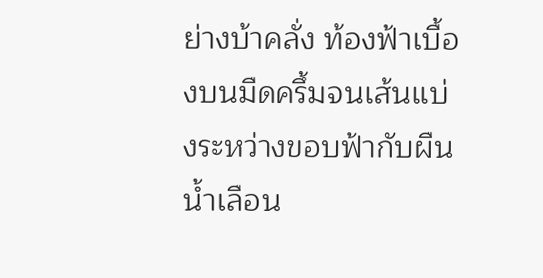ย่างบ้าคลั่ง ท้องฟ้าเบื้องบนมืดครึ้มจนเส้นแบ่งระหว่างขอบฟ้ากับผืนน้ำเลือน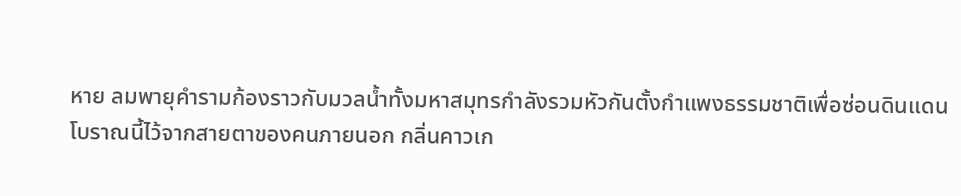หาย ลมพายุคำรามก้องราวกับมวลน้ำทั้งมหาสมุทรกำลังรวมหัวกันตั้งกำแพงธรรมชาติเพื่อซ่อนดินแดนโบราณนี้ไว้จากสายตาของคนภายนอก กลิ่นคาวเก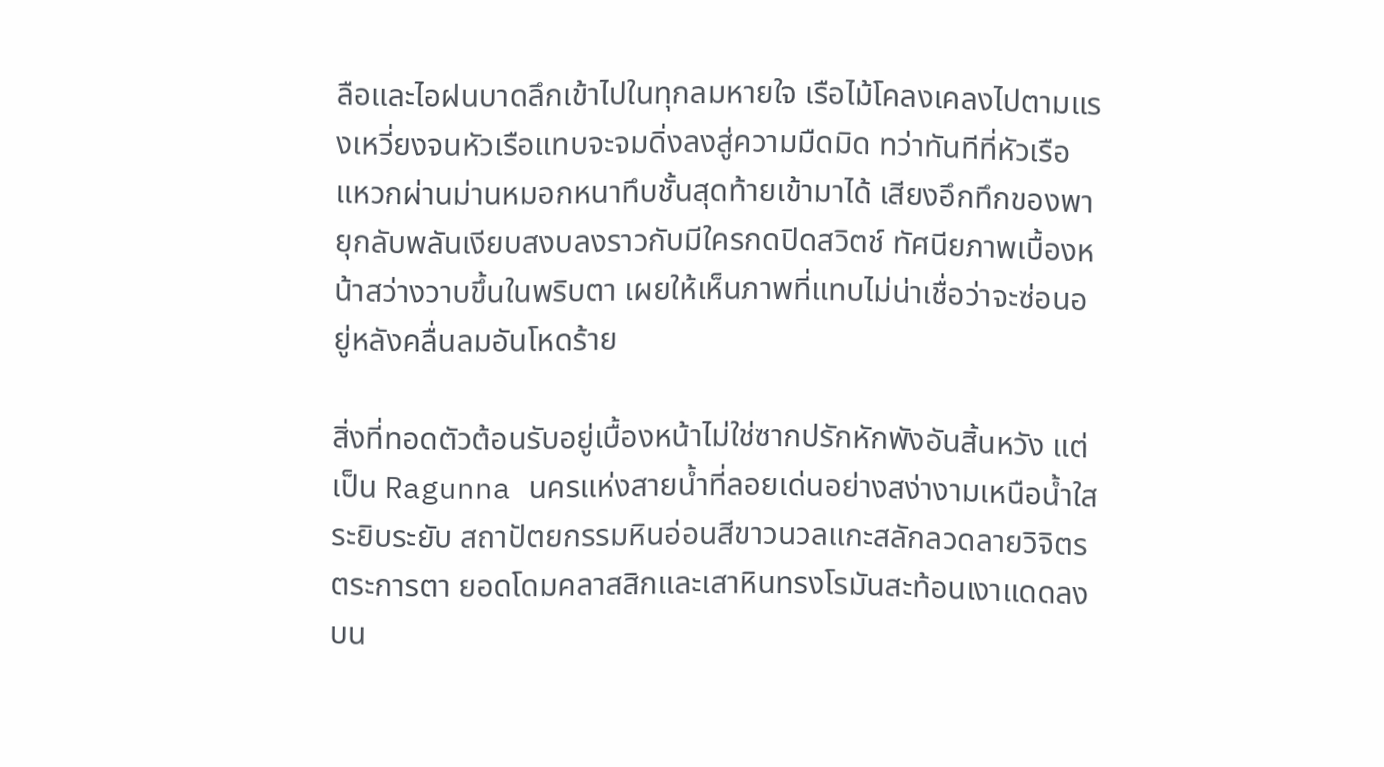ลือและไอฝนบาดลึกเข้าไปในทุกลมหายใจ เรือไม้โคลงเคลงไปตามแรงเหวี่ยงจนหัวเรือแทบจะจมดิ่งลงสู่ความมืดมิด ทว่าทันทีที่หัวเรือแหวกผ่านม่านหมอกหนาทึบชั้นสุดท้ายเข้ามาได้ เสียงอึกทึกของพายุกลับพลันเงียบสงบลงราวกับมีใครกดปิดสวิตช์ ทัศนียภาพเบื้องหน้าสว่างวาบขึ้นในพริบตา เผยให้เห็นภาพที่แทบไม่น่าเชื่อว่าจะซ่อนอยู่หลังคลื่นลมอันโหดร้าย

สิ่งที่ทอดตัวต้อนรับอยู่เบื้องหน้าไม่ใช่ซากปรักหักพังอันสิ้นหวัง แต่เป็น Ragunna นครแห่งสายน้ำที่ลอยเด่นอย่างสง่างามเหนือน้ำใสระยิบระยับ สถาปัตยกรรมหินอ่อนสีขาวนวลแกะสลักลวดลายวิจิตรตระการตา ยอดโดมคลาสสิกและเสาหินทรงโรมันสะท้อนเงาแดดลงบน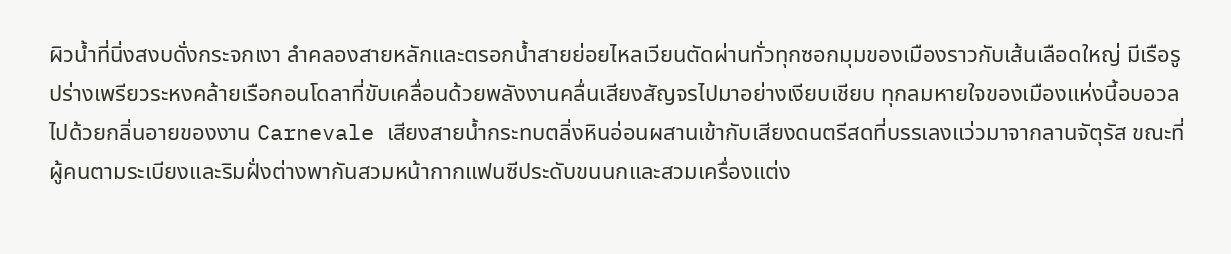ผิวน้ำที่นิ่งสงบดั่งกระจกเงา ลำคลองสายหลักและตรอกน้ำสายย่อยไหลเวียนตัดผ่านทั่วทุกซอกมุมของเมืองราวกับเส้นเลือดใหญ่ มีเรือรูปร่างเพรียวระหงคล้ายเรือกอนโดลาที่ขับเคลื่อนด้วยพลังงานคลื่นเสียงสัญจรไปมาอย่างเงียบเชียบ ทุกลมหายใจของเมืองแห่งนี้อบอวลไปด้วยกลิ่นอายของงาน Carnevale เสียงสายน้ำกระทบตลิ่งหินอ่อนผสานเข้ากับเสียงดนตรีสดที่บรรเลงแว่วมาจากลานจัตุรัส ขณะที่ผู้คนตามระเบียงและริมฝั่งต่างพากันสวมหน้ากากแฟนซีประดับขนนกและสวมเครื่องแต่ง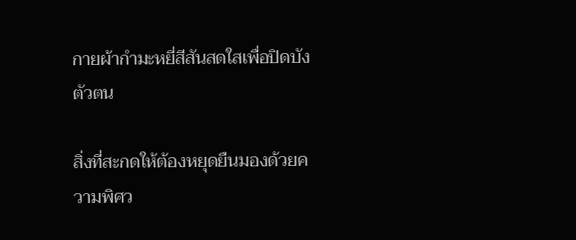กายผ้ากำมะหยี่สีสันสดใสเพื่อปิดบังตัวตน

สิ่งที่สะกดให้ต้องหยุดยืนมองด้วยความพิศว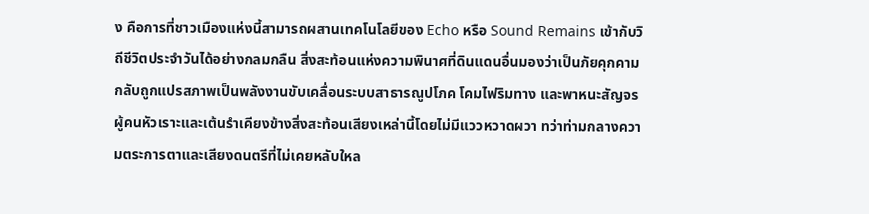ง คือการที่ชาวเมืองแห่งนี้สามารถผสานเทคโนโลยีของ Echo หรือ Sound Remains เข้ากับวิถีชีวิตประจำวันได้อย่างกลมกลืน สิ่งสะท้อนแห่งความพินาศที่ดินแดนอื่นมองว่าเป็นภัยคุกคาม กลับถูกแปรสภาพเป็นพลังงานขับเคลื่อนระบบสาธารณูปโภค โคมไฟริมทาง และพาหนะสัญจร ผู้คนหัวเราะและเต้นรำเคียงข้างสิ่งสะท้อนเสียงเหล่านี้โดยไม่มีแววหวาดผวา ทว่าท่ามกลางความตระการตาและเสียงดนตรีที่ไม่เคยหลับใหล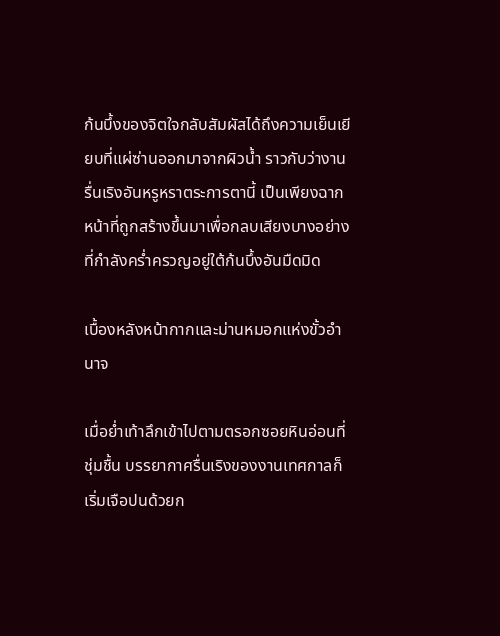ก้นบึ้งของจิตใจกลับสัมผัสได้ถึงความเย็นเยียบที่แผ่ซ่านออกมาจากผิวน้ำ ราวกับว่างานรื่นเริงอันหรูหราตระการตานี้ เป็นเพียงฉากหน้าที่ถูกสร้างขึ้นมาเพื่อกลบเสียงบางอย่างที่กำลังคร่ำครวญอยู่ใต้ก้นบึ้งอันมืดมิด

เบื้องหลังหน้ากากและม่านหมอกแห่งขั้วอำนาจ

เมื่อย่ำเท้าลึกเข้าไปตามตรอกซอยหินอ่อนที่ชุ่มชื้น บรรยากาศรื่นเริงของงานเทศกาลก็เริ่มเจือปนด้วยก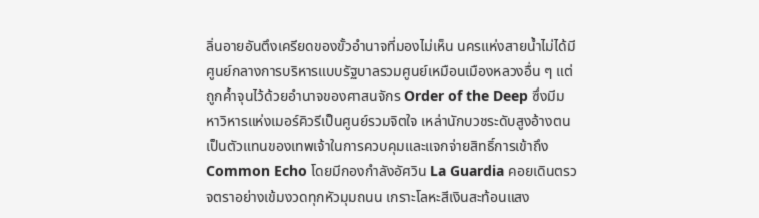ลิ่นอายอันตึงเครียดของขั้วอำนาจที่มองไม่เห็น นครแห่งสายน้ำไม่ได้มีศูนย์กลางการบริหารแบบรัฐบาลรวมศูนย์เหมือนเมืองหลวงอื่น ๆ แต่ถูกค้ำจุนไว้ด้วยอำนาจของศาสนจักร Order of the Deep ซึ่งมีมหาวิหารแห่งเมอร์คิวรีเป็นศูนย์รวมจิตใจ เหล่านักบวชระดับสูงอ้างตนเป็นตัวแทนของเทพเจ้าในการควบคุมและแจกจ่ายสิทธิ์การเข้าถึง Common Echo โดยมีกองกำลังอัศวิน La Guardia คอยเดินตรวจตราอย่างเข้มงวดทุกหัวมุมถนน เกราะโลหะสีเงินสะท้อนแสง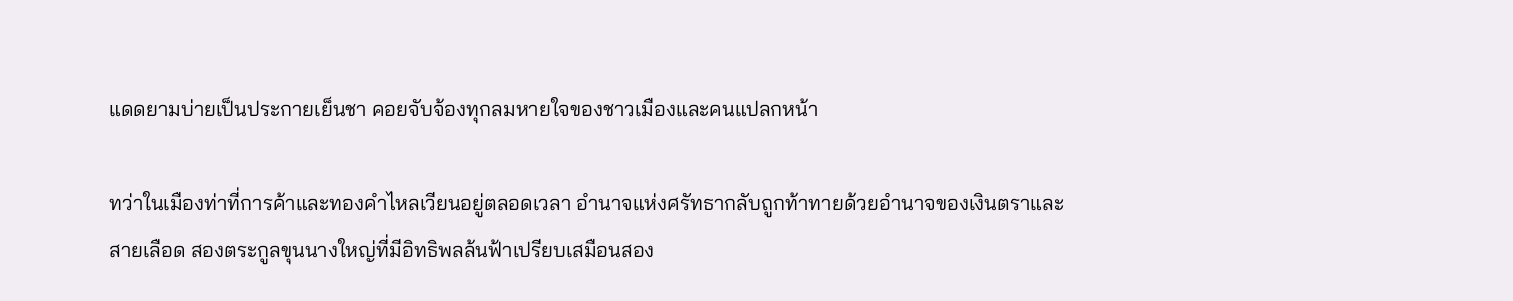แดดยามบ่ายเป็นประกายเย็นชา คอยจับจ้องทุกลมหายใจของชาวเมืองและคนแปลกหน้า

ทว่าในเมืองท่าที่การค้าและทองคำไหลเวียนอยู่ตลอดเวลา อำนาจแห่งศรัทธากลับถูกท้าทายด้วยอำนาจของเงินตราและสายเลือด สองตระกูลขุนนางใหญ่ที่มีอิทธิพลล้นฟ้าเปรียบเสมือนสอง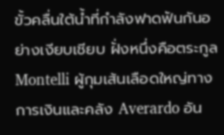ขั้วคลื่นใต้น้ำที่กำลังฟาดฟันกันอย่างเงียบเชียบ ฝั่งหนึ่งคือตระกูล Montelli ผู้กุมเส้นเลือดใหญ่ทางการเงินและคลัง Averardo อัน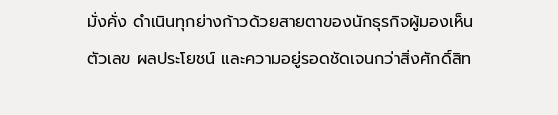มั่งคั่ง ดำเนินทุกย่างก้าวด้วยสายตาของนักธุรกิจผู้มองเห็นตัวเลข ผลประโยชน์ และความอยู่รอดชัดเจนกว่าสิ่งศักดิ์สิท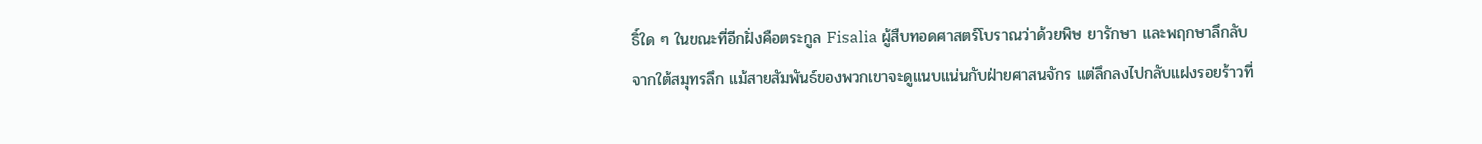ธิ์ใด ๆ ในขณะที่อีกฝั่งคือตระกูล Fisalia ผู้สืบทอดศาสตร์โบราณว่าด้วยพิษ ยารักษา และพฤกษาลึกลับจากใต้สมุทรลึก แม้สายสัมพันธ์ของพวกเขาจะดูแนบแน่นกับฝ่ายศาสนจักร แต่ลึกลงไปกลับแฝงรอยร้าวที่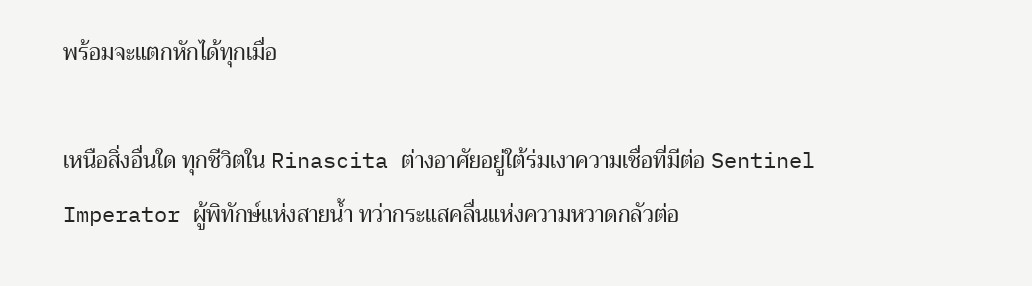พร้อมจะแตกหักได้ทุกเมื่อ

เหนือสิ่งอื่นใด ทุกชีวิตใน Rinascita ต่างอาศัยอยู่ใต้ร่มเงาความเชื่อที่มีต่อ Sentinel Imperator ผู้พิทักษ์แห่งสายน้ำ ทว่ากระแสคลื่นแห่งความหวาดกลัวต่อ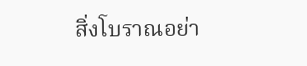สิ่งโบราณอย่า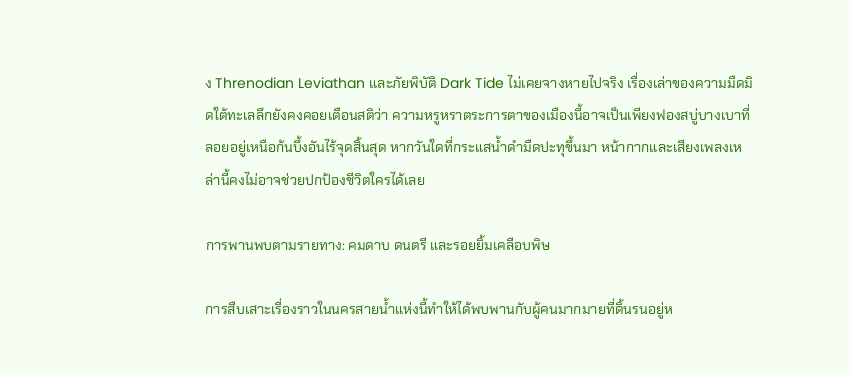ง Threnodian Leviathan และภัยพิบัติ Dark Tide ไม่เคยจางหายไปจริง เรื่องเล่าของความมืดมิดใต้ทะเลลึกยังคงคอยเตือนสติว่า ความหรูหราตระการตาของเมืองนี้อาจเป็นเพียงฟองสบู่บางเบาที่ลอยอยู่เหนือก้นบึ้งอันไร้จุดสิ้นสุด หากวันใดที่กระแสน้ำดำมืดปะทุขึ้นมา หน้ากากและเสียงเพลงเหล่านี้คงไม่อาจช่วยปกป้องชีวิตใครได้เลย

การพานพบตามรายทาง: คมดาบ ดนตรี และรอยยิ้มเคลือบพิษ

การสืบเสาะเรื่องราวในนครสายน้ำแห่งนี้ทำให้ได้พบพานกับผู้คนมากมายที่ดิ้นรนอยู่ห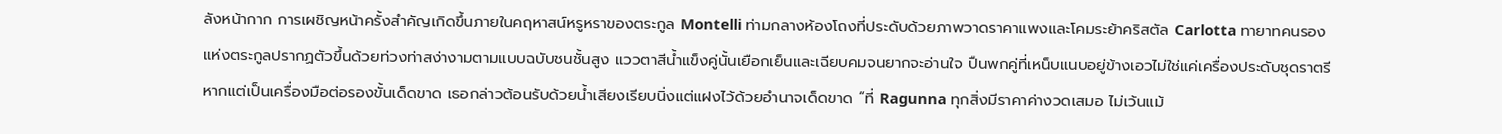ลังหน้ากาก การเผชิญหน้าครั้งสำคัญเกิดขึ้นภายในคฤหาสน์หรูหราของตระกูล Montelli ท่ามกลางห้องโถงที่ประดับด้วยภาพวาดราคาแพงและโคมระย้าคริสตัล Carlotta ทายาทคนรองแห่งตระกูลปรากฏตัวขึ้นด้วยท่วงท่าสง่างามตามแบบฉบับชนชั้นสูง แววตาสีน้ำแข็งคู่นั้นเยือกเย็นและเฉียบคมจนยากจะอ่านใจ ปืนพกคู่ที่เหน็บแนบอยู่ข้างเอวไม่ใช่แค่เครื่องประดับชุดราตรี หากแต่เป็นเครื่องมือต่อรองขั้นเด็ดขาด เธอกล่าวต้อนรับด้วยน้ำเสียงเรียบนิ่งแต่แฝงไว้ด้วยอำนาจเด็ดขาด “ที่ Ragunna ทุกสิ่งมีราคาค่างวดเสมอ ไม่เว้นแม้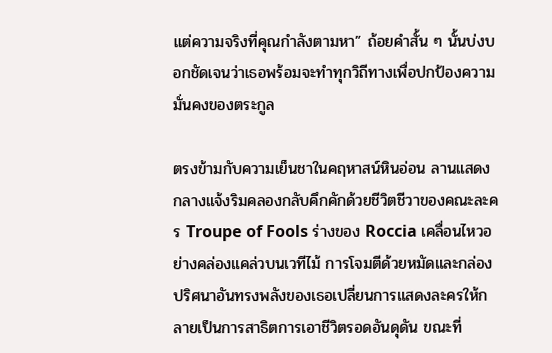แต่ความจริงที่คุณกำลังตามหา” ถ้อยคำสั้น ๆ นั้นบ่งบอกชัดเจนว่าเธอพร้อมจะทำทุกวิถีทางเพื่อปกป้องความมั่นคงของตระกูล

ตรงข้ามกับความเย็นชาในคฤหาสน์หินอ่อน ลานแสดงกลางแจ้งริมคลองกลับคึกคักด้วยชีวิตชีวาของคณะละคร Troupe of Fools ร่างของ Roccia เคลื่อนไหวอย่างคล่องแคล่วบนเวทีไม้ การโจมตีด้วยหมัดและกล่องปริศนาอันทรงพลังของเธอเปลี่ยนการแสดงละครให้กลายเป็นการสาธิตการเอาชีวิตรอดอันดุดัน ขณะที่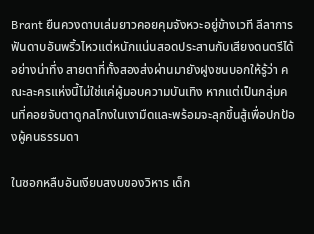Brant ยืนควงดาบเล่มยาวคอยคุมจังหวะอยู่ข้างเวที ลีลาการฟันดาบอันพริ้วไหวแต่หนักแน่นสอดประสานกับเสียงดนตรีได้อย่างน่าทึ่ง สายตาที่ทั้งสองส่งผ่านมายังฝูงชนบอกให้รู้ว่า คณะละครแห่งนี้ไม่ใช่แค่ผู้มอบความบันเทิง หากแต่เป็นกลุ่มคนที่คอยจับตาดูกลโกงในเงามืดและพร้อมจะลุกขึ้นสู้เพื่อปกป้องผู้คนธรรมดา

ในซอกหลืบอันเงียบสงบของวิหาร เด็ก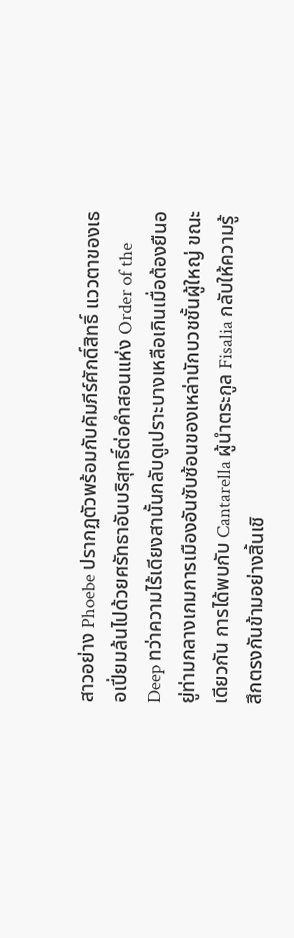สาวอย่าง Phoebe ปรากฏตัวพร้อมกับคัมภีร์ศักดิ์สิทธิ์ แววตาของเธอเปี่ยมล้นไปด้วยศรัทธาอันบริสุทธิ์ต่อคำสอนแห่ง Order of the Deep ทว่าความไร้เดียงสานั้นกลับดูเปราะบางเหลือเกินเมื่อต้องยืนอยู่ท่ามกลางเกมการเมืองอันซับซ้อนของเหล่านักบวชชั้นผู้ใหญ่ ขณะเดียวกัน การได้พบกับ Cantarella ผู้นำตระกูล Fisalia กลับให้ความรู้สึกตรงกันข้ามอย่างสิ้นเชิ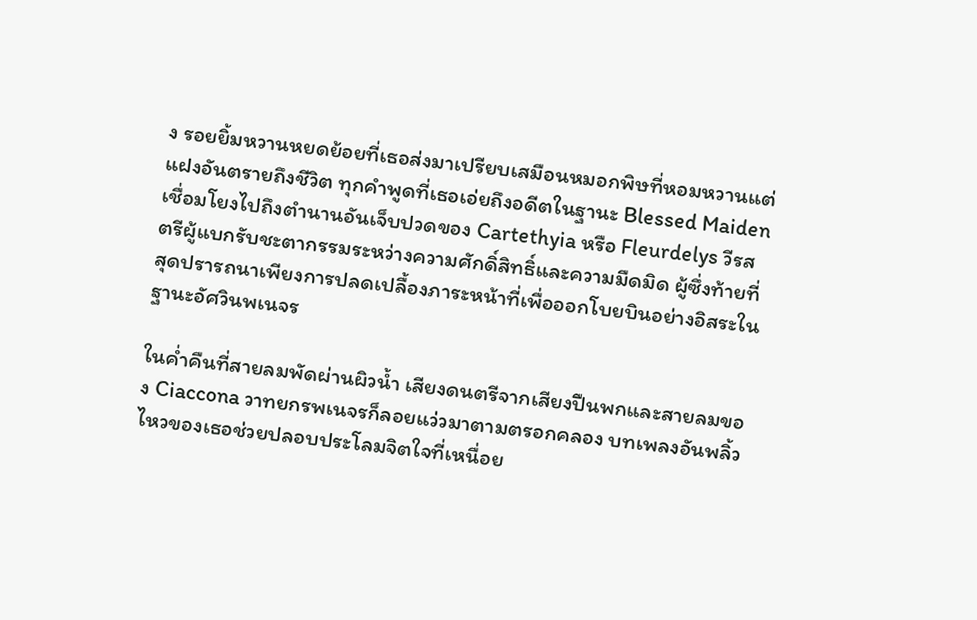ง รอยยิ้มหวานหยดย้อยที่เธอส่งมาเปรียบเสมือนหมอกพิษที่หอมหวานแต่แฝงอันตรายถึงชีวิต ทุกคำพูดที่เธอเอ่ยถึงอดีตในฐานะ Blessed Maiden เชื่อมโยงไปถึงตำนานอันเจ็บปวดของ Cartethyia หรือ Fleurdelys วีรสตรีผู้แบกรับชะตากรรมระหว่างความศักดิ์สิทธิ์และความมืดมิด ผู้ซึ่งท้ายที่สุดปรารถนาเพียงการปลดเปลื้องภาระหน้าที่เพื่อออกโบยบินอย่างอิสระในฐานะอัศวินพเนจร

ในค่ำคืนที่สายลมพัดผ่านผิวน้ำ เสียงดนตรีจากเสียงปืนพกและสายลมของ Ciaccona วาทยกรพเนจรก็ลอยแว่วมาตามตรอกคลอง บทเพลงอันพลิ้วไหวของเธอช่วยปลอบประโลมจิตใจที่เหนื่อย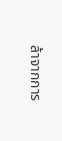ล้าจากการ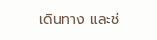เดินทาง และช่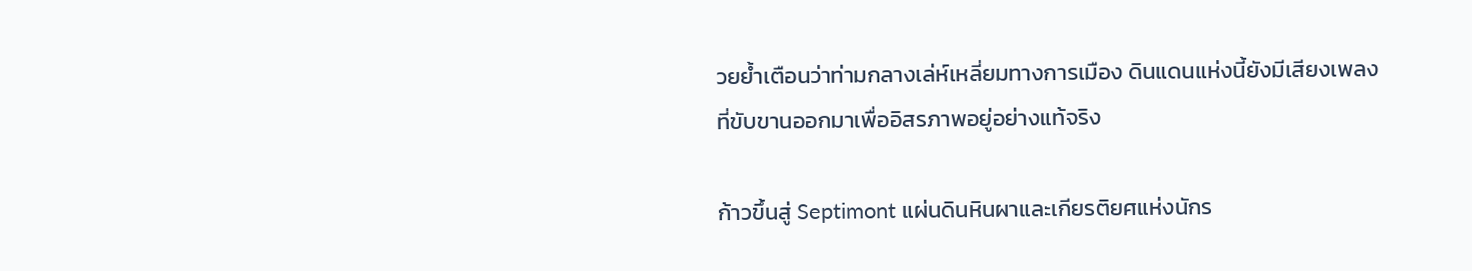วยย้ำเตือนว่าท่ามกลางเล่ห์เหลี่ยมทางการเมือง ดินแดนแห่งนี้ยังมีเสียงเพลงที่ขับขานออกมาเพื่ออิสรภาพอยู่อย่างแท้จริง

ก้าวขึ้นสู่ Septimont แผ่นดินหินผาและเกียรติยศแห่งนักร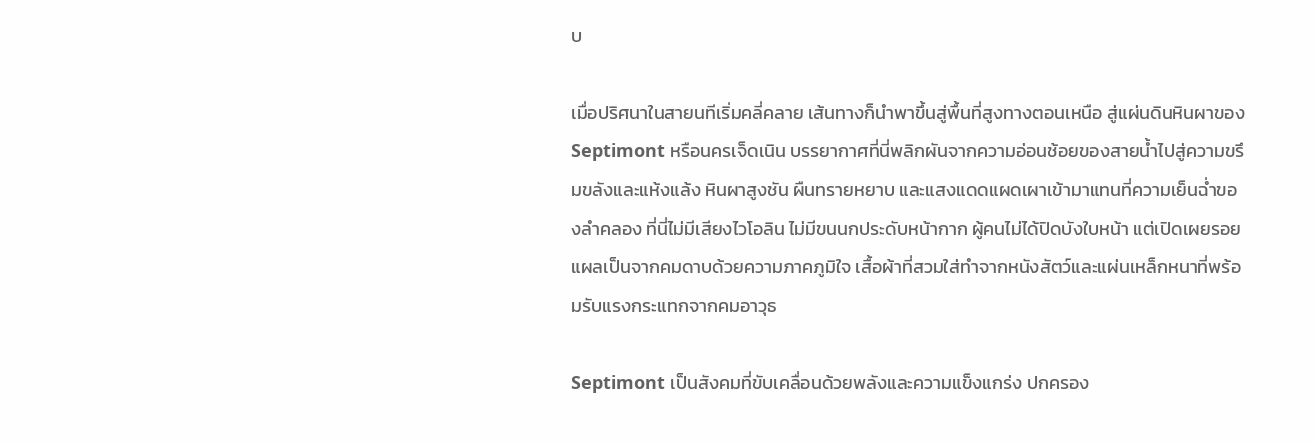บ

เมื่อปริศนาในสายนทีเริ่มคลี่คลาย เส้นทางก็นำพาขึ้นสู่พื้นที่สูงทางตอนเหนือ สู่แผ่นดินหินผาของ Septimont หรือนครเจ็ดเนิน บรรยากาศที่นี่พลิกผันจากความอ่อนช้อยของสายน้ำไปสู่ความขรึมขลังและแห้งแล้ง หินผาสูงชัน ผืนทรายหยาบ และแสงแดดแผดเผาเข้ามาแทนที่ความเย็นฉ่ำของลำคลอง ที่นี่ไม่มีเสียงไวโอลิน ไม่มีขนนกประดับหน้ากาก ผู้คนไม่ได้ปิดบังใบหน้า แต่เปิดเผยรอยแผลเป็นจากคมดาบด้วยความภาคภูมิใจ เสื้อผ้าที่สวมใส่ทำจากหนังสัตว์และแผ่นเหล็กหนาที่พร้อมรับแรงกระแทกจากคมอาวุธ

Septimont เป็นสังคมที่ขับเคลื่อนด้วยพลังและความแข็งแกร่ง ปกครอง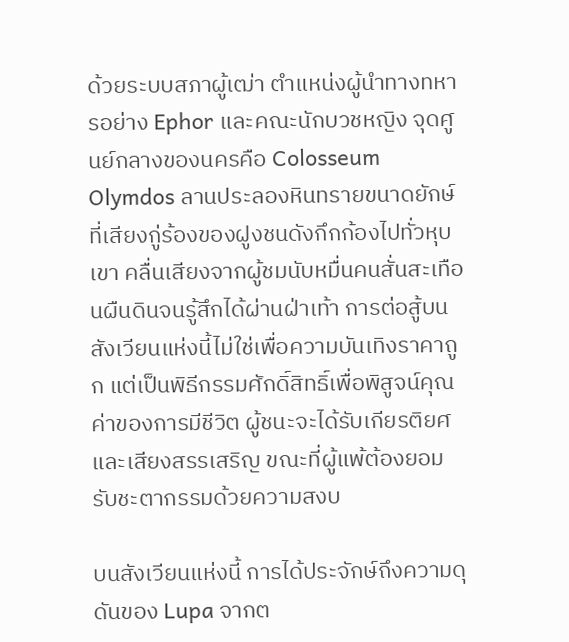ด้วยระบบสภาผู้เฒ่า ตำแหน่งผู้นำทางทหารอย่าง Ephor และคณะนักบวชหญิง จุดศูนย์กลางของนครคือ Colosseum Olymdos ลานประลองหินทรายขนาดยักษ์ที่เสียงกู่ร้องของฝูงชนดังกึกก้องไปทั่วหุบเขา คลื่นเสียงจากผู้ชมนับหมื่นคนสั่นสะเทือนผืนดินจนรู้สึกได้ผ่านฝ่าเท้า การต่อสู้บนสังเวียนแห่งนี้ไม่ใช่เพื่อความบันเทิงราคาถูก แต่เป็นพิธีกรรมศักดิ์สิทธิ์เพื่อพิสูจน์คุณค่าของการมีชีวิต ผู้ชนะจะได้รับเกียรติยศและเสียงสรรเสริญ ขณะที่ผู้แพ้ต้องยอมรับชะตากรรมด้วยความสงบ

บนสังเวียนแห่งนี้ การได้ประจักษ์ถึงความดุดันของ Lupa จากต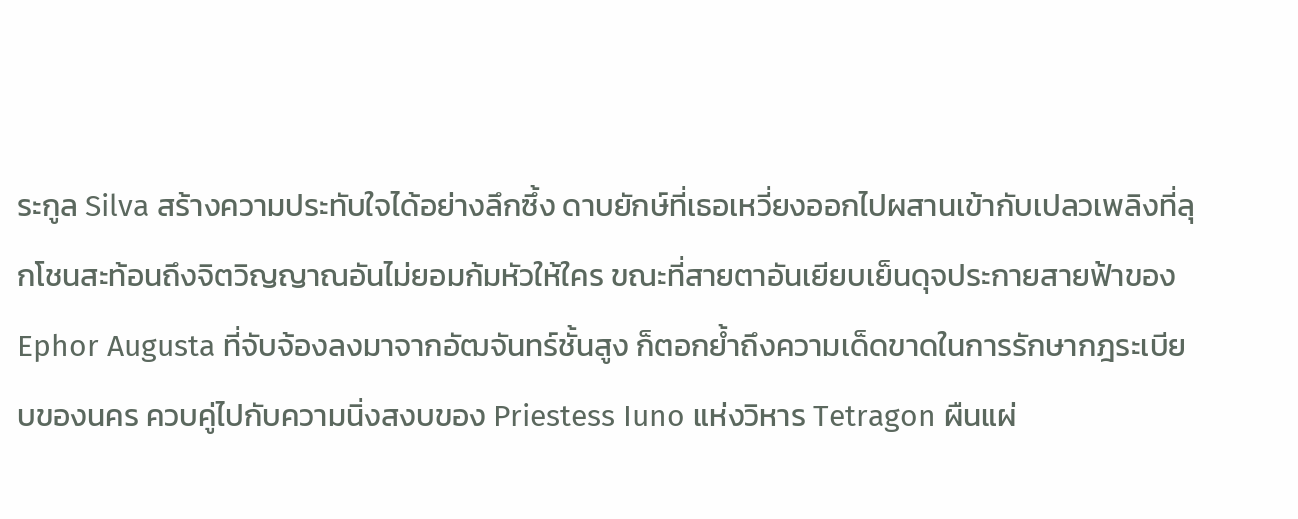ระกูล Silva สร้างความประทับใจได้อย่างลึกซึ้ง ดาบยักษ์ที่เธอเหวี่ยงออกไปผสานเข้ากับเปลวเพลิงที่ลุกโชนสะท้อนถึงจิตวิญญาณอันไม่ยอมก้มหัวให้ใคร ขณะที่สายตาอันเยียบเย็นดุจประกายสายฟ้าของ Ephor Augusta ที่จับจ้องลงมาจากอัฒจันทร์ชั้นสูง ก็ตอกย้ำถึงความเด็ดขาดในการรักษากฎระเบียบของนคร ควบคู่ไปกับความนิ่งสงบของ Priestess Iuno แห่งวิหาร Tetragon ผืนแผ่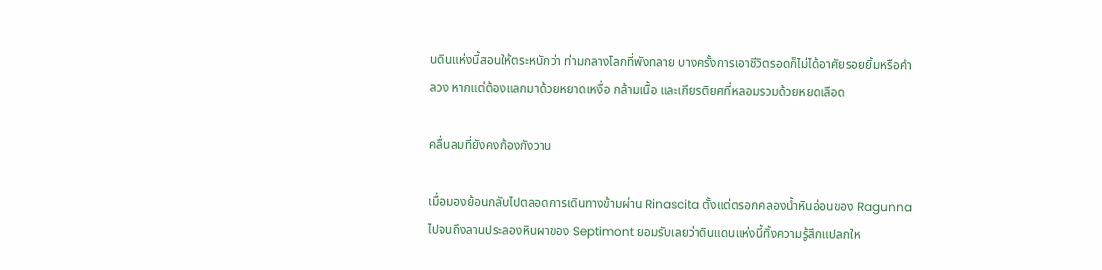นดินแห่งนี้สอนให้ตระหนักว่า ท่ามกลางโลกที่พังทลาย บางครั้งการเอาชีวิตรอดก็ไม่ได้อาศัยรอยยิ้มหรือคำลวง หากแต่ต้องแลกมาด้วยหยาดเหงื่อ กล้ามเนื้อ และเกียรติยศที่หลอมรวมด้วยหยดเลือด

คลื่นลมที่ยังคงก้องกังวาน

เมื่อมองย้อนกลับไปตลอดการเดินทางข้ามผ่าน Rinascita ตั้งแต่ตรอกคลองน้ำหินอ่อนของ Ragunna ไปจนถึงลานประลองหินผาของ Septimont ยอมรับเลยว่าดินแดนแห่งนี้ทิ้งความรู้สึกแปลกให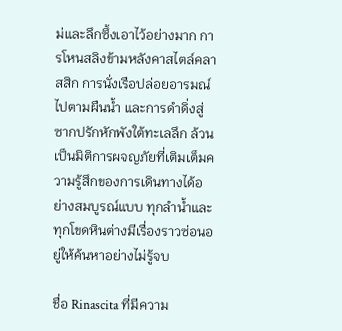ม่และลึกซึ้งเอาไว้อย่างมาก การโหนสลิงข้ามหลังคาสไตล์คลาสสิก การนั่งเรือปล่อยอารมณ์ไปตามผืนน้ำ และการดำดิ่งสู่ซากปรักหักพังใต้ทะเลลึก ล้วนเป็นมิติการผจญภัยที่เติมเต็มความรู้สึกของการเดินทางได้อย่างสมบูรณ์แบบ ทุกลำน้ำและทุกโขดหินต่างมีเรื่องราวซ่อนอยู่ให้ค้นหาอย่างไม่รู้จบ

ชื่อ Rinascita ที่มีความ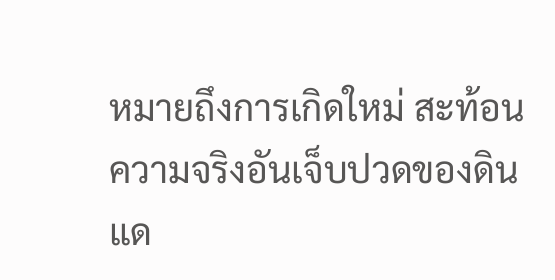หมายถึงการเกิดใหม่ สะท้อนความจริงอันเจ็บปวดของดินแด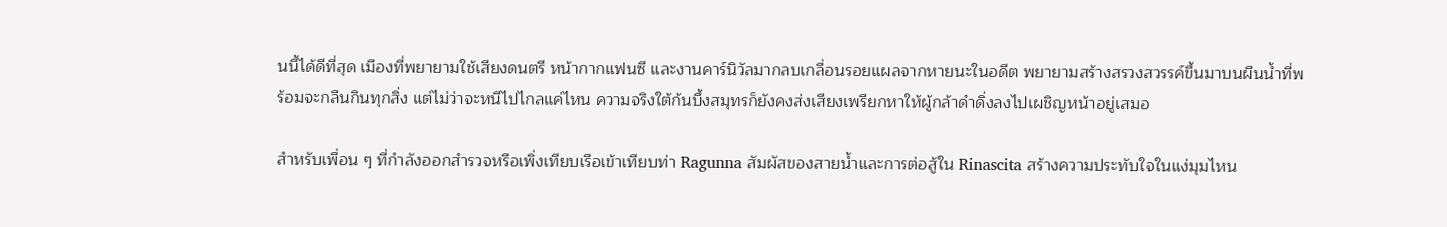นนี้ได้ดีที่สุด เมืองที่พยายามใช้เสียงดนตรี หน้ากากแฟนซี และงานคาร์นิวัลมากลบเกลื่อนรอยแผลจากหายนะในอดีต พยายามสร้างสรวงสวรรค์ขึ้นมาบนผืนน้ำที่พร้อมจะกลืนกินทุกสิ่ง แต่ไม่ว่าจะหนีไปไกลแค่ไหน ความจริงใต้ก้นบึ้งสมุทรก็ยังคงส่งเสียงเพรียกหาให้ผู้กล้าดำดิ่งลงไปเผชิญหน้าอยู่เสมอ

สำหรับเพื่อน ๆ ที่กำลังออกสำรวจหรือเพิ่งเทียบเรือเข้าเทียบท่า Ragunna สัมผัสของสายน้ำและการต่อสู้ใน Rinascita สร้างความประทับใจในแง่มุมไหน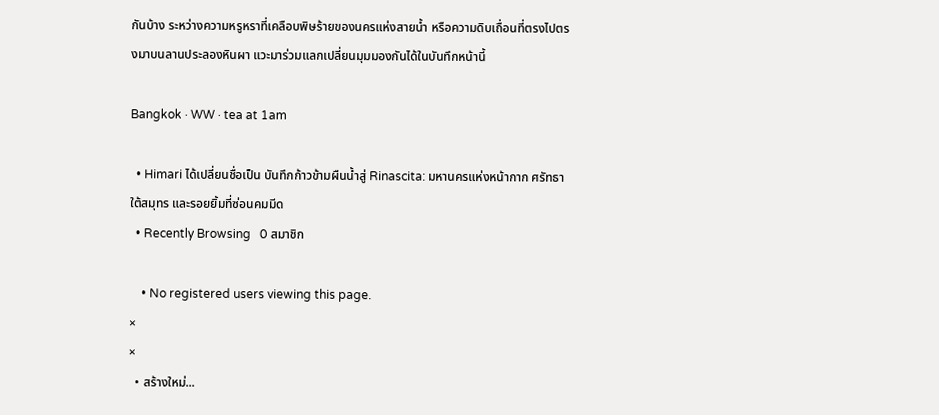กันบ้าง ระหว่างความหรูหราที่เคลือบพิษร้ายของนครแห่งสายน้ำ หรือความดิบเถื่อนที่ตรงไปตรงมาบนลานประลองหินผา แวะมาร่วมแลกเปลี่ยนมุมมองกันได้ในบันทึกหน้านี้

Bangkok · WW · tea at 1am

  • Himari ได้เปลี่ยนชื่อเป็น บันทึกก้าวข้ามผืนน้ำสู่ Rinascita: มหานครแห่งหน้ากาก ศรัทธาใต้สมุทร และรอยยิ้มที่ซ่อนคมมีด
  • Recently Browsing   0 สมาชิก

    • No registered users viewing this page.
×
×
  • สร้างใหม่...